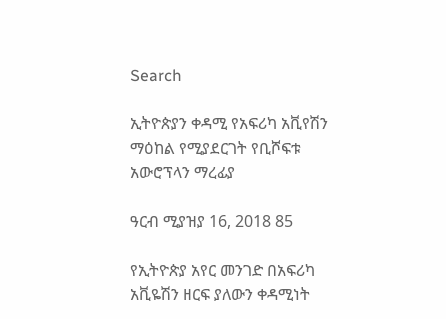Search

ኢትዮጵያን ቀዳሚ የአፍሪካ አቪየሽን ማዕከል የሚያደርገት የቢሾፍቱ አውሮፕላን ማረፊያ

ዓርብ ሚያዝያ 16, 2018 85

የኢትዮጵያ አየር መንገድ በአፍሪካ አቪዬሽን ዘርፍ ያለውን ቀዳሚነት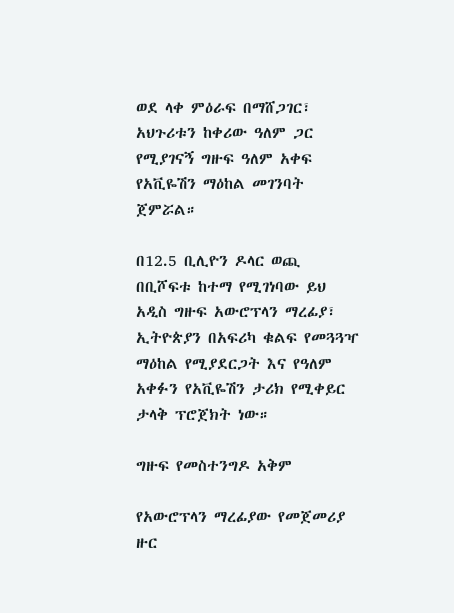ወደ ላቀ ምዕራፍ በማሸጋገር፣ አህጉሪቱን ከቀሪው ዓለም ጋር የሚያገናኝ ግዙፍ ዓለም አቀፍ የአቪዬሽን ማዕከል መገንባት ጀምሯል።

በ12.5 ቢሊዮን ዶላር ወጪ በቢሾፍቱ ከተማ የሚገነባው ይህ አዲስ ግዙፍ አውሮፕላን ማረፊያ፣ ኢትዮጵያን በአፍሪካ ቁልፍ የመጓጓዣ ማዕከል የሚያደርጋት እና የዓለም አቀፉን የአቪዬሽን ታሪክ የሚቀይር ታላቅ ፕሮጀክት ነው።

ግዙፍ የመስተንግዶ አቅም

የአውሮፕላን ማረፊያው የመጀመሪያ ዙር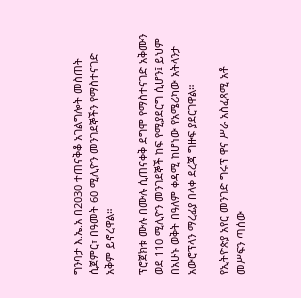ግንባታ እ.ኤ.አ በ2030 ተጠናቅቆ አገልግሎት መስጠት ሲጀምር፣ በዓመት 60 ሚሊዮን መንገደኞችን የማስተናገድ አቅም ይኖረዋል።

ፕሮጀክቱ ሙሉ በሙሉ ሲጠናቀቅ ደግሞ የማስተናገድ አቅሙን ወደ 110 ሚሊዮን መንገደኞች ከፍ የሚያደርግ ሲሆን፤ ይህም በአሁኑ ወቅት በዓለም ቀዳሚ ከሆነው የአሜሪካው አትላንታ አውሮፕላን ማረፊያ በላቀ ደረጃ ግዙፍ ያደርገዋል።

የኢትዮጵያ አየር መንገድ ግሩፕ ዋና ሥራ አስፈጻሚ አቶ መሥፍን ጣሰው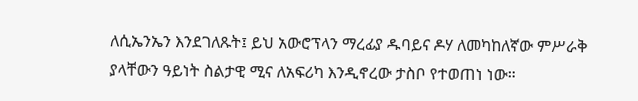ለሲኤንኤን እንደገለጹት፤ ይህ አውሮፕላን ማረፊያ ዱባይና ዶሃ ለመካከለኛው ምሥራቅ ያላቸውን ዓይነት ስልታዊ ሚና ለአፍሪካ እንዲኖረው ታስቦ የተወጠነ ነው።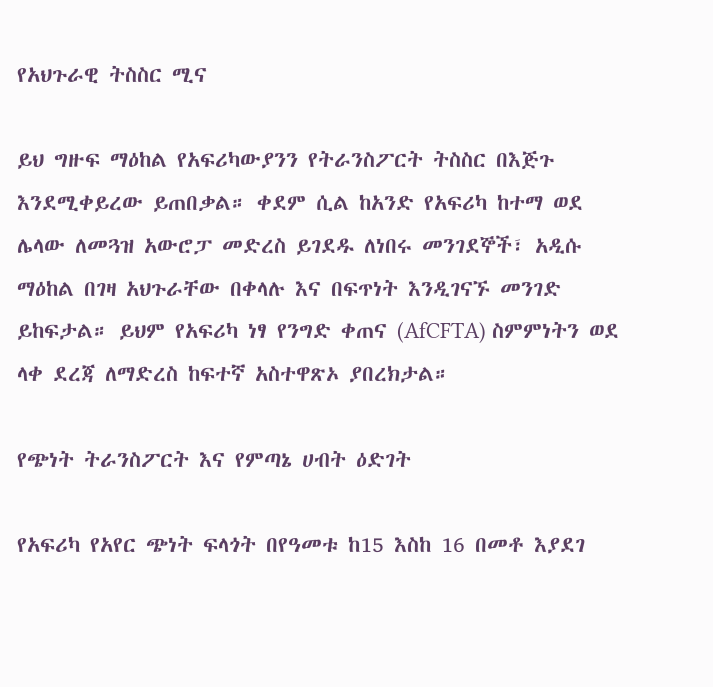የአህጉራዊ ትስስር ሚና

ይህ ግዙፍ ማዕከል የአፍሪካውያንን የትራንስፖርት ትስስር በእጅጉ እንደሚቀይረው ይጠበቃል። ቀደም ሲል ከአንድ የአፍሪካ ከተማ ወደ ሌላው ለመጓዝ አውሮፓ መድረስ ይገደዱ ለነበሩ መንገደኞች፣ አዲሱ ማዕከል በገዛ አህጉራቸው በቀላሉ እና በፍጥነት እንዲገናኙ መንገድ ይከፍታል። ይህም የአፍሪካ ነፃ የንግድ ቀጠና (AfCFTA) ስምምነትን ወደ ላቀ ደረጃ ለማድረስ ከፍተኛ አስተዋጽኦ ያበረክታል።

የጭነት ትራንስፖርት እና የምጣኔ ሀብት ዕድገት

የአፍሪካ የአየር ጭነት ፍላጎት በየዓመቱ ከ15 እስከ 16 በመቶ እያደገ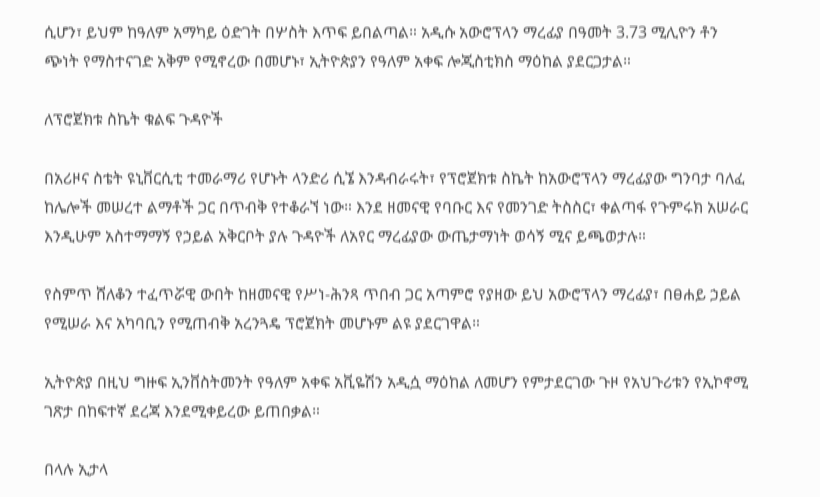ሲሆን፣ ይህም ከዓለም አማካይ ዕድገት በሦስት እጥፍ ይበልጣል። አዲሱ አውሮፕላን ማረፊያ በዓመት 3.73 ሚሊዮን ቶን ጭነት የማስተናገድ አቅም የሚኖረው በመሆኑ፣ ኢትዮጵያን የዓለም አቀፍ ሎጂስቲክስ ማዕከል ያደርጋታል።

ለፕሮጀክቱ ስኬት ቁልፍ ጉዳዮች

በአሪዞና ስቴት ዩኒቨርሲቲ ተመራማሪ የሆኑት ላንድሪ ሲኜ እንዳብራሩት፣ የፕሮጀክቱ ስኬት ከአውሮፕላን ማረፊያው ግንባታ ባለፈ ከሌሎች መሠረተ ልማቶች ጋር በጥብቅ የተቆራኘ ነው። እንደ ዘመናዊ የባቡር እና የመንገድ ትስስር፣ ቀልጣፋ የጉምሩክ አሠራር እንዲሁም አስተማማኝ የኃይል አቅርቦት ያሉ ጉዳዮች ለአየር ማረፊያው ውጤታማነት ወሳኝ ሚና ይጫወታሉ።

የስምጥ ሸለቆን ተፈጥሯዊ ውበት ከዘመናዊ የሥነ-ሕንጻ ጥበብ ጋር አጣምሮ የያዘው ይህ አውሮፕላን ማረፊያ፣ በፀሐይ ኃይል የሚሠራ እና አካባቢን የሚጠብቅ አረንጓዴ ፕሮጀክት መሆኑም ልዩ ያደርገዋል።

ኢትዮጵያ በዚህ ግዙፍ ኢንቨስትመንት የዓለም አቀፍ አቪዬሽን አዲሷ ማዕከል ለመሆን የምታደርገው ጉዞ የአህጉሪቱን የኢኮኖሚ ገጽታ በከፍተኛ ደረጃ እንደሚቀይረው ይጠበቃል።

በላሉ ኢታላ